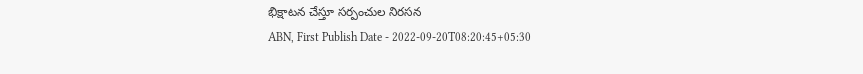భిక్షాటన చేస్తూ సర్పంచుల నిరసన
ABN, First Publish Date - 2022-09-20T08:20:45+05:30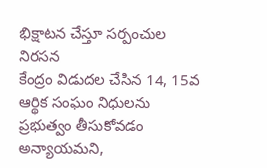భిక్షాటన చేస్తూ సర్పంచుల నిరసన
కేంద్రం విడుదల చేసిన 14, 15వ ఆర్థిక సంఘం నిధులను ప్రభుత్వం తీసుకోవడం అన్యాయమని,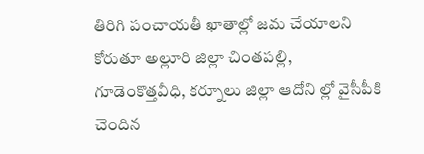తిరిగి పంచాయతీ ఖాతాల్లో జమ చేయాలని కోరుతూ అల్లూరి జిల్లా చింతపల్లి, గూడెంకొత్తవీధి, కర్నూలు జిల్లా ఆదోని ల్లో వైసీపీకి చెందిన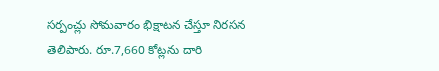సర్పంచ్లు సోమవారం భిక్షాటన చేస్తూ నిరసన తెలిపారు. రూ.7,660 కోట్లను దారి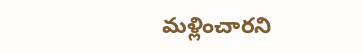మళ్లించారని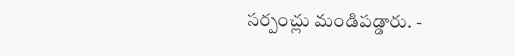సర్పంచ్లు మండిపడ్డారు. -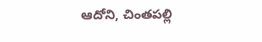ఆదోని, చింతపల్లి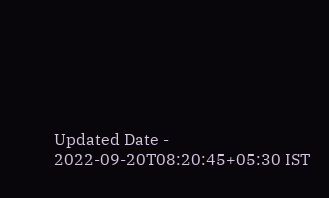Updated Date - 2022-09-20T08:20:45+05:30 IST